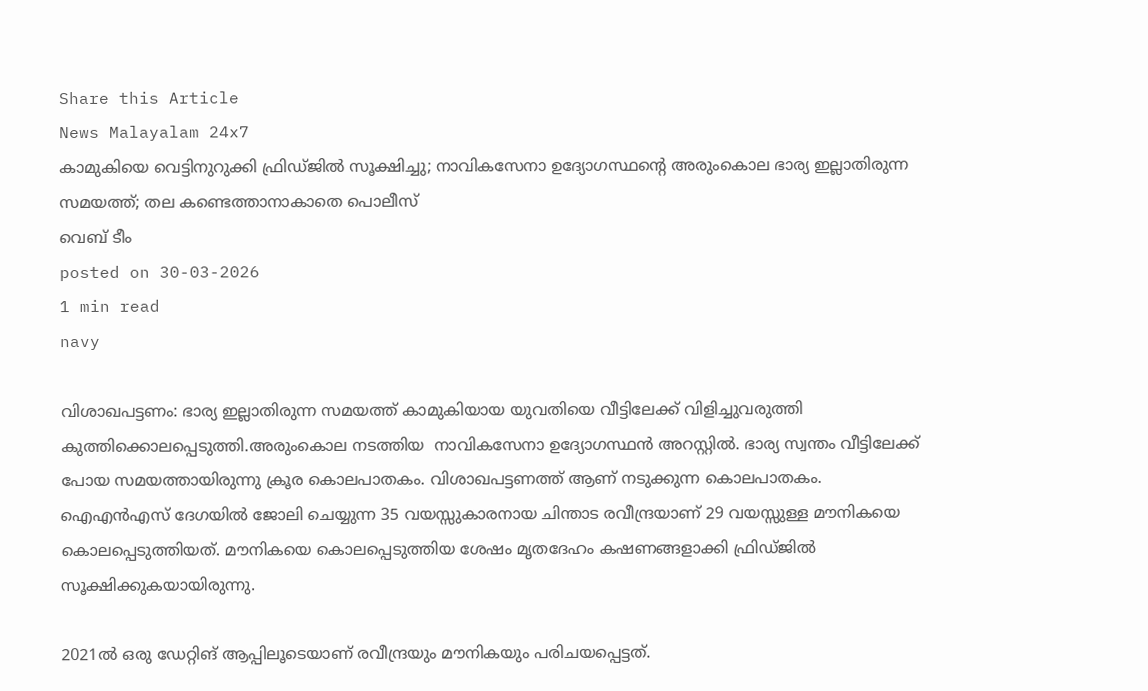Share this Article
News Malayalam 24x7
കാമുകിയെ വെട്ടിനുറുക്കി ഫ്രിഡ്ജിൽ സൂക്ഷിച്ചു; നാവികസേനാ ഉദ്യോഗസ്ഥന്റെ അരുംകൊല ഭാര്യ ഇല്ലാതിരുന്ന സമയത്ത്; തല കണ്ടെത്താനാകാതെ പൊലീസ്
വെബ് ടീം
posted on 30-03-2026
1 min read
navy

വിശാഖപട്ടണം: ഭാര്യ ഇല്ലാതിരുന്ന സമയത്ത് കാമുകിയായ യുവതിയെ വീട്ടിലേക്ക് വിളിച്ചുവരുത്തി കുത്തിക്കൊലപ്പെടുത്തി.അരുംകൊല നടത്തിയ  നാവികസേനാ ഉദ്യോഗസ്ഥൻ അറസ്റ്റിൽ. ഭാര്യ സ്വന്തം വീട്ടിലേക്ക് പോയ സമയത്തായിരുന്നു ക്രൂര കൊലപാതകം. വിശാഖപട്ടണത്ത് ആണ് നടുക്കുന്ന കൊലപാതകം.  ഐഎൻഎസ് ദേഗയിൽ ജോലി ചെയ്യുന്ന 35 വയസ്സുകാരനായ ചിന്താട രവീന്ദ്രയാണ് 29 വയസ്സുള്ള മൗനികയെ കൊലപ്പെടുത്തിയത്. മൗനികയെ കൊലപ്പെടുത്തിയ ശേഷം മൃതദേഹം കഷണങ്ങളാക്കി ഫ്രിഡ്ജിൽ സൂക്ഷിക്കുകയായിരുന്നു.

2021ൽ ഒരു ഡേറ്റിങ് ആപ്പിലൂടെയാണ് രവീന്ദ്രയും മൗനികയും പരിചയപ്പെട്ടത്.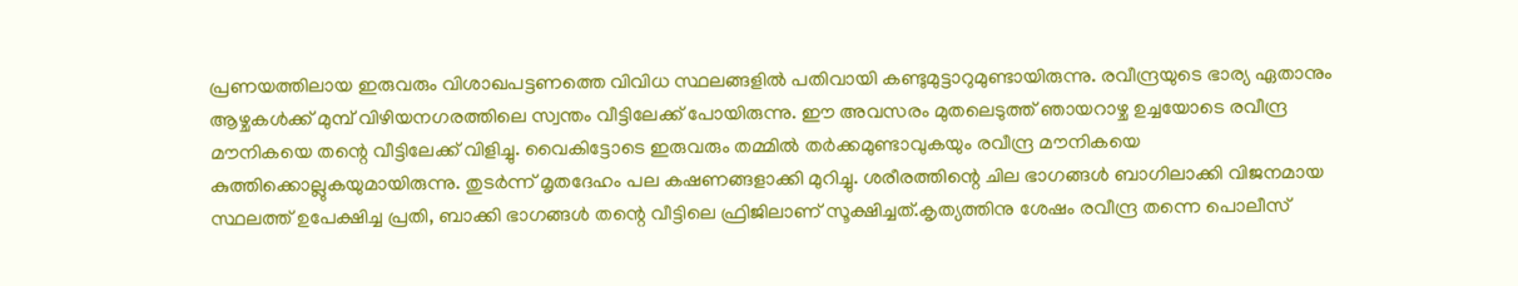പ്രണയത്തിലായ ഇരുവരും വിശാഖപട്ടണത്തെ വിവിധ സ്ഥലങ്ങളിൽ പതിവായി കണ്ടുമുട്ടാറുമുണ്ടായിരുന്നു. രവീന്ദ്രയുടെ ഭാര്യ ഏതാനും ആഴ്ചകൾക്ക് മുമ്പ് വിഴിയനഗരത്തിലെ സ്വന്തം വീട്ടിലേക്ക് പോയിരുന്നു. ഈ അവസരം മുതലെടുത്ത് ഞായറാഴ്ച ഉച്ചയോടെ രവീന്ദ്ര മൗനികയെ തന്റെ വീട്ടിലേക്ക് വിളിച്ചു. വൈകിട്ടോടെ ഇരുവരും തമ്മിൽ തർക്കമുണ്ടാവുകയും രവീന്ദ്ര മൗനികയെ കുത്തിക്കൊല്ലുകയുമായിരുന്നു. തുടർന്ന് മൃതദേഹം പല കഷണങ്ങളാക്കി മുറിച്ചു. ശരീരത്തിന്റെ ചില ഭാഗങ്ങൾ ബാഗിലാക്കി വിജനമായ സ്ഥലത്ത് ഉപേക്ഷിച്ച പ്രതി, ബാക്കി ഭാഗങ്ങൾ തന്റെ വീട്ടിലെ ഫ്രിജിലാണ് സൂക്ഷിച്ചത്.കൃത്യത്തിനു ശേഷം രവീന്ദ്ര തന്നെ പൊലീസ്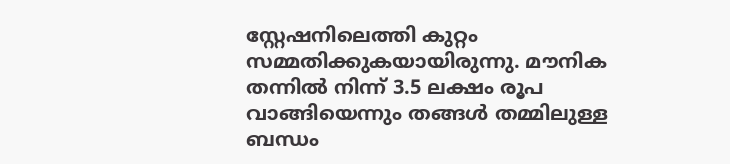സ്റ്റേഷനിലെത്തി കുറ്റം സമ്മതിക്കുകയായിരുന്നു. മൗനിക തന്നിൽ നിന്ന് 3.5 ലക്ഷം രൂപ വാങ്ങിയെന്നും തങ്ങൾ തമ്മിലുള്ള ബന്ധം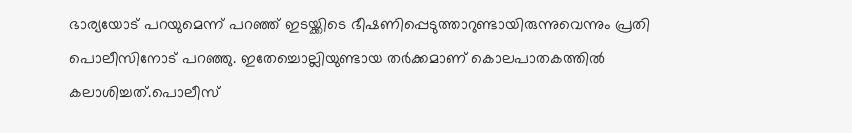ഭാര്യയോട് പറയുമെന്ന് പറഞ്ഞ് ഇടയ്ക്കിടെ ഭീഷണിപ്പെടുത്താറുണ്ടായിരുന്നുവെന്നും പ്രതി പൊലീസിനോട് പറഞ്ഞു. ഇതേച്ചൊല്ലിയുണ്ടായ തർക്കമാണ് കൊലപാതകത്തിൽ കലാശിച്ചത്.പൊലീസ്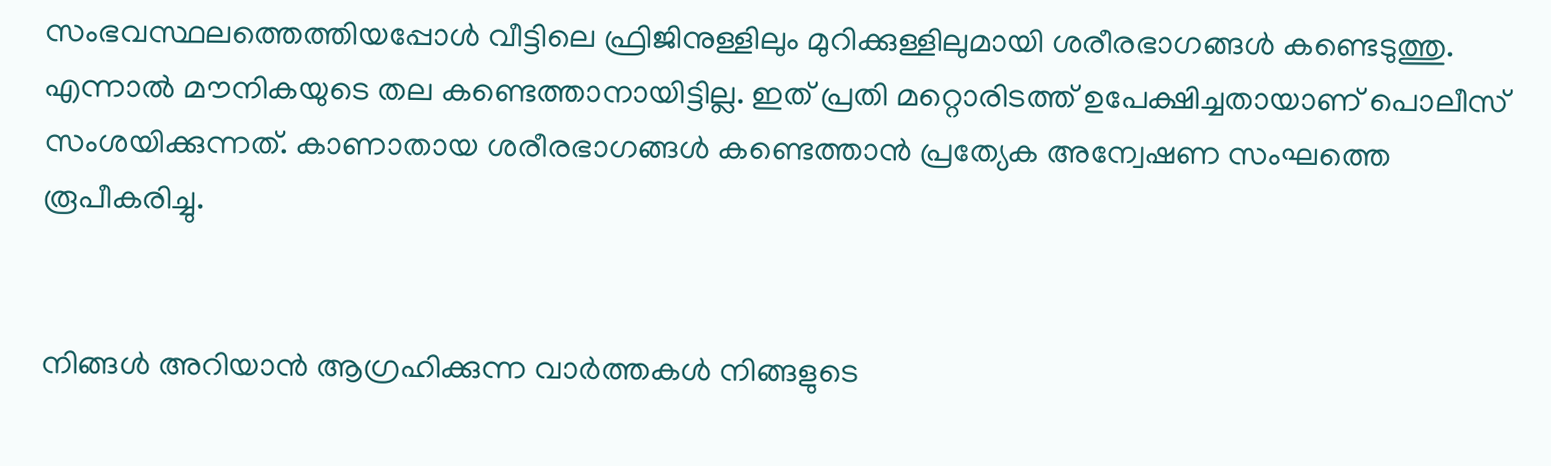സംഭവസ്ഥലത്തെത്തിയപ്പോൾ വീട്ടിലെ ഫ്രിജിനുള്ളിലും മുറിക്കുള്ളിലുമായി ശരീരഭാഗങ്ങൾ കണ്ടെടുത്തു. എന്നാൽ മൗനികയുടെ തല കണ്ടെത്താനായിട്ടില്ല. ഇത് പ്രതി മറ്റൊരിടത്ത് ഉപേക്ഷിച്ചതായാണ് പൊലീസ് സംശയിക്കുന്നത്. കാണാതായ ശരീരഭാഗങ്ങൾ കണ്ടെത്താൻ പ്രത്യേക അന്വേഷണ സംഘത്തെ രൂപീകരിച്ചു.


നിങ്ങൾ അറിയാൻ ആഗ്രഹിക്കുന്ന വാർത്തകൾ നിങ്ങളുടെ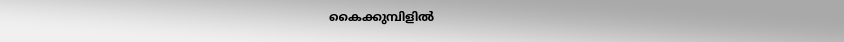കൈക്കുമ്പിളിൽ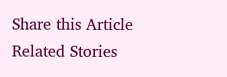Share this Article
Related Stories